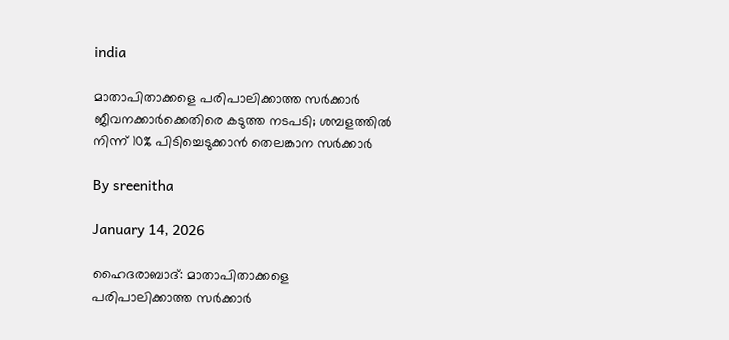india

മാതാപിതാക്കളെ പരിപാലിക്കാത്ത സര്‍ക്കാര്‍ ജീവനക്കാര്‍ക്കെതിരെ കടുത്ത നടപടി; ശമ്പളത്തില്‍ നിന്ന് 10% പിടിച്ചെടുക്കാന്‍ തെലങ്കാന സര്‍ക്കാര്‍

By sreenitha

January 14, 2026

ഹൈദരാബാദ്: മാതാപിതാക്കളെ പരിപാലിക്കാത്ത സര്‍ക്കാര്‍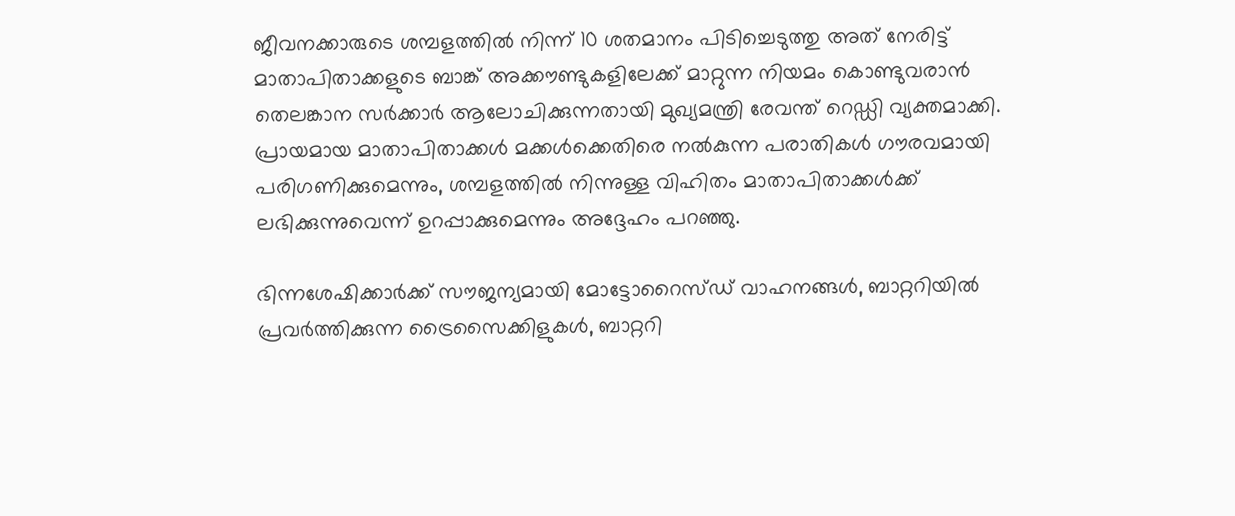ജീവനക്കാരുടെ ശമ്പളത്തില്‍ നിന്ന് 10 ശതമാനം പിടിച്ചെടുത്തു അത് നേരിട്ട് മാതാപിതാക്കളുടെ ബാങ്ക് അക്കൗണ്ടുകളിലേക്ക് മാറ്റുന്ന നിയമം കൊണ്ടുവരാന്‍ തെലങ്കാന സര്‍ക്കാര്‍ ആലോചിക്കുന്നതായി മുഖ്യമന്ത്രി രേവന്ത് റെഡ്ഡി വ്യക്തമാക്കി. പ്രായമായ മാതാപിതാക്കള്‍ മക്കള്‍ക്കെതിരെ നല്‍കുന്ന പരാതികള്‍ ഗൗരവമായി പരിഗണിക്കുമെന്നും, ശമ്പളത്തില്‍ നിന്നുള്ള വിഹിതം മാതാപിതാക്കള്‍ക്ക് ലഭിക്കുന്നുവെന്ന് ഉറപ്പാക്കുമെന്നും അദ്ദേഹം പറഞ്ഞു.

ഭിന്നശേഷിക്കാര്‍ക്ക് സൗജന്യമായി മോട്ടോറൈസ്ഡ് വാഹനങ്ങള്‍, ബാറ്ററിയില്‍ പ്രവര്‍ത്തിക്കുന്ന ട്രൈസൈക്കിളുകള്‍, ബാറ്ററി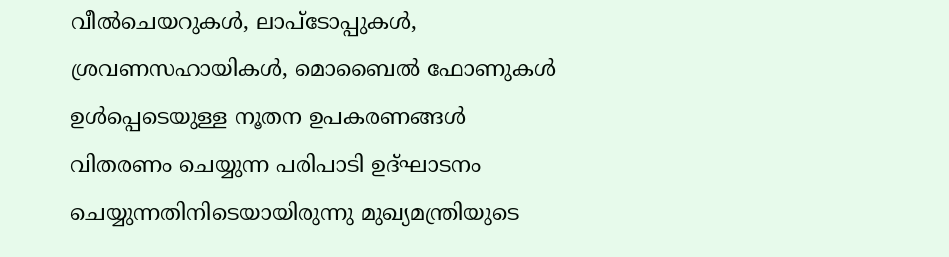വീല്‍ചെയറുകള്‍, ലാപ്ടോപ്പുകള്‍, ശ്രവണസഹായികള്‍, മൊബൈല്‍ ഫോണുകള്‍ ഉള്‍പ്പെടെയുള്ള നൂതന ഉപകരണങ്ങള്‍ വിതരണം ചെയ്യുന്ന പരിപാടി ഉദ്ഘാടനം ചെയ്യുന്നതിനിടെയായിരുന്നു മുഖ്യമന്ത്രിയുടെ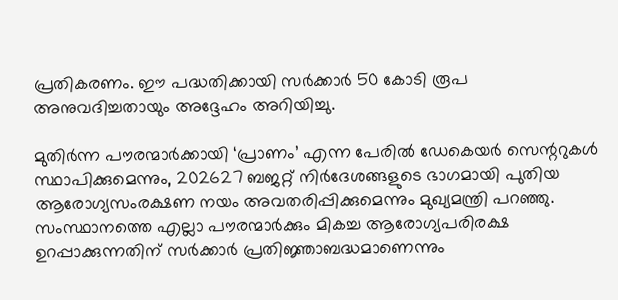പ്രതികരണം. ഈ പദ്ധതിക്കായി സര്‍ക്കാര്‍ 50 കോടി രൂപ അനുവദിച്ചതായും അദ്ദേഹം അറിയിച്ചു.

മുതിര്‍ന്ന പൗരന്മാര്‍ക്കായി ‘പ്രാണം’ എന്ന പേരില്‍ ഡേകെയര്‍ സെന്ററുകള്‍ സ്ഥാപിക്കുമെന്നും, 202627 ബജറ്റ് നിര്‍ദേശങ്ങളുടെ ഭാഗമായി പുതിയ ആരോഗ്യസംരക്ഷണ നയം അവതരിപ്പിക്കുമെന്നും മുഖ്യമന്ത്രി പറഞ്ഞു. സംസ്ഥാനത്തെ എല്ലാ പൗരന്മാര്‍ക്കും മികച്ച ആരോഗ്യപരിരക്ഷ ഉറപ്പാക്കുന്നതിന് സര്‍ക്കാര്‍ പ്രതിജ്ഞാബദ്ധമാണെന്നും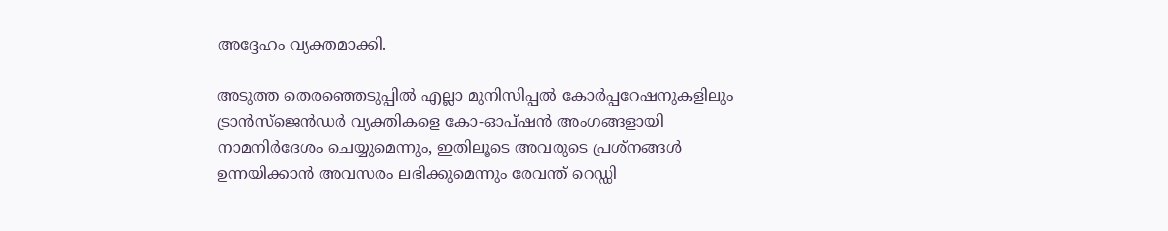അദ്ദേഹം വ്യക്തമാക്കി.

അടുത്ത തെരഞ്ഞെടുപ്പില്‍ എല്ലാ മുനിസിപ്പല്‍ കോര്‍പ്പറേഷനുകളിലും ട്രാന്‍സ്ജെന്‍ഡര്‍ വ്യക്തികളെ കോ-ഓപ്ഷന്‍ അംഗങ്ങളായി നാമനിര്‍ദേശം ചെയ്യുമെന്നും, ഇതിലൂടെ അവരുടെ പ്രശ്‌നങ്ങള്‍ ഉന്നയിക്കാന്‍ അവസരം ലഭിക്കുമെന്നും രേവന്ത് റെഡ്ഡി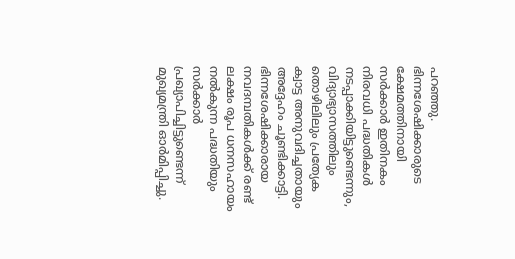പറഞ്ഞു. ഭിന്നശേഷിക്കാരുടെ ക്ഷേമത്തിനായി സര്‍ക്കാര്‍ ഇതിനകം നിരവധി പദ്ധതികള്‍ നടപ്പാക്കിയിട്ടുണ്ടെന്നും, വിദ്യാഭ്യാസത്തിലും തൊഴിലിലും പ്രത്യേക ക്വാട്ട അനുവദിച്ചതായും അദ്ദേഹം ചൂണ്ടിക്കാട്ടി. ഭിന്നശേഷിക്കാരായ നവദമ്പതികള്‍ക്ക് രണ്ട് ലക്ഷം രൂപ ധനസഹായം നല്‍കുന്ന പദ്ധതിയും സര്‍ക്കാര്‍ പ്രഖ്യാപിച്ചിട്ടുണ്ടെന്ന് മുഖ്യമന്ത്രി ഓര്‍മിപ്പിച്ചു.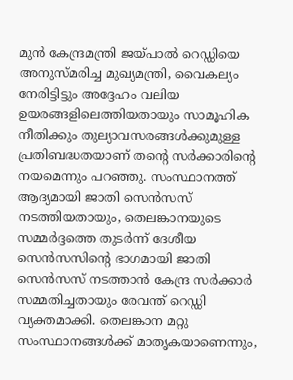മുന്‍ കേന്ദ്രമന്ത്രി ജയ്പാല്‍ റെഡ്ഡിയെ അനുസ്മരിച്ച മുഖ്യമന്ത്രി, വൈകല്യം നേരിട്ടിട്ടും അദ്ദേഹം വലിയ ഉയരങ്ങളിലെത്തിയതായും സാമൂഹിക നീതിക്കും തുല്യാവസരങ്ങള്‍ക്കുമുള്ള പ്രതിബദ്ധതയാണ് തന്റെ സര്‍ക്കാരിന്റെ നയമെന്നും പറഞ്ഞു. സംസ്ഥാനത്ത് ആദ്യമായി ജാതി സെന്‍സസ് നടത്തിയതായും, തെലങ്കാനയുടെ സമ്മര്‍ദ്ദത്തെ തുടര്‍ന്ന് ദേശീയ സെന്‍സസിന്റെ ഭാഗമായി ജാതി സെന്‍സസ് നടത്താന്‍ കേന്ദ്ര സര്‍ക്കാര്‍ സമ്മതിച്ചതായും രേവന്ത് റെഡ്ഡി വ്യക്തമാക്കി. തെലങ്കാന മറ്റു സംസ്ഥാനങ്ങള്‍ക്ക് മാതൃകയാണെന്നും,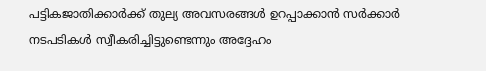പട്ടികജാതിക്കാര്‍ക്ക് തുല്യ അവസരങ്ങള്‍ ഉറപ്പാക്കാന്‍ സര്‍ക്കാര്‍ നടപടികള്‍ സ്വീകരിച്ചിട്ടുണ്ടെന്നും അദ്ദേഹം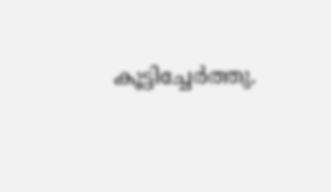കൂട്ടിച്ചേര്‍ത്തു.